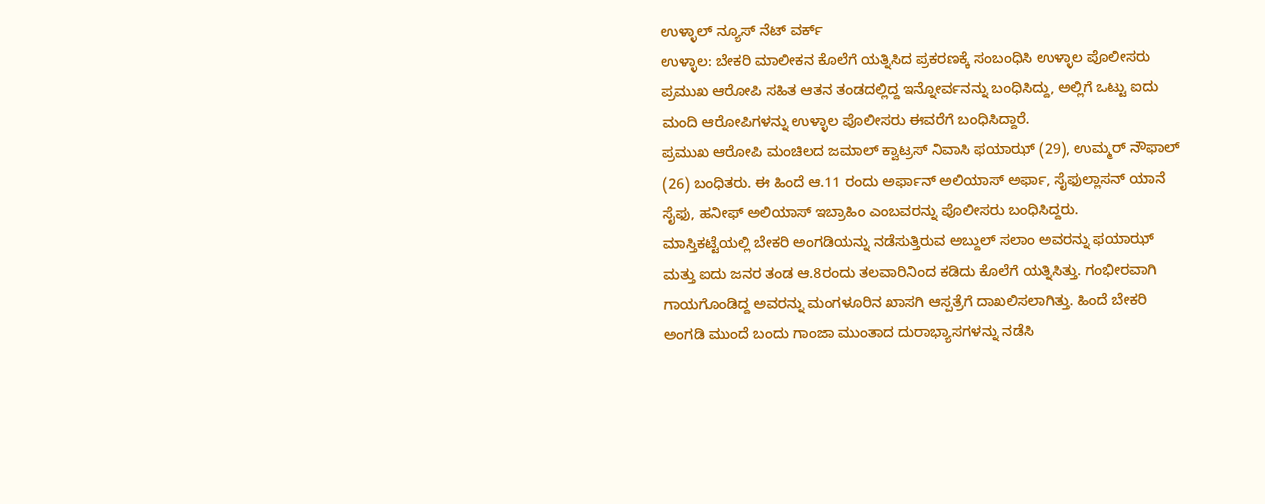ಉಳ್ಳಾಲ್ ನ್ಯೂಸ್ ನೆಟ್ ವರ್ಕ್
ಉಳ್ಳಾಲ: ಬೇಕರಿ ಮಾಲೀಕನ ಕೊಲೆಗೆ ಯತ್ನಿಸಿದ ಪ್ರಕರಣಕ್ಕೆ ಸಂಬಂಧಿಸಿ ಉಳ್ಳಾಲ ಪೊಲೀಸರು ಪ್ರಮುಖ ಆರೋಪಿ ಸಹಿತ ಆತನ ತಂಡದಲ್ಲಿದ್ದ ಇನ್ನೋರ್ವನನ್ನು ಬಂಧಿಸಿದ್ದು, ಅಲ್ಲಿಗೆ ಒಟ್ಟು ಐದು ಮಂದಿ ಆರೋಪಿಗಳನ್ನು ಉಳ್ಳಾಲ ಪೊಲೀಸರು ಈವರೆಗೆ ಬಂಧಿಸಿದ್ದಾರೆ.
ಪ್ರಮುಖ ಆರೋಪಿ ಮಂಚಿಲದ ಜಮಾಲ್ ಕ್ವಾಟ್ರಸ್ ನಿವಾಸಿ ಫಯಾಝ್ (29), ಉಮ್ಮರ್ ನೌಫಾಲ್ (26) ಬಂಧಿತರು. ಈ ಹಿಂದೆ ಆ.11 ರಂದು ಅರ್ಫಾನ್ ಅಲಿಯಾಸ್ ಅರ್ಫಾ, ಸೈಫುಲ್ಲಾಸನ್ ಯಾನೆ ಸೈಫು, ಹನೀಫ್ ಅಲಿಯಾಸ್ ಇಬ್ರಾಹಿಂ ಎಂಬವರನ್ನು ಪೊಲೀಸರು ಬಂಧಿಸಿದ್ದರು.
ಮಾಸ್ತಿಕಟ್ಟೆಯಲ್ಲಿ ಬೇಕರಿ ಅಂಗಡಿಯನ್ನು ನಡೆಸುತ್ತಿರುವ ಅಬ್ದುಲ್ ಸಲಾಂ ಅವರನ್ನು ಫಯಾಝ್ ಮತ್ತು ಐದು ಜನರ ತಂಡ ಆ.8ರಂದು ತಲವಾರಿನಿಂದ ಕಡಿದು ಕೊಲೆಗೆ ಯತ್ನಿಸಿತ್ತು. ಗಂಭೀರವಾಗಿ ಗಾಯಗೊಂಡಿದ್ದ ಅವರನ್ನು ಮಂಗಳೂರಿನ ಖಾಸಗಿ ಆಸ್ಪತ್ರೆಗೆ ದಾಖಲಿಸಲಾಗಿತ್ತು. ಹಿಂದೆ ಬೇಕರಿ ಅಂಗಡಿ ಮುಂದೆ ಬಂದು ಗಾಂಜಾ ಮುಂತಾದ ದುರಾಭ್ಯಾಸಗಳನ್ನು ನಡೆಸಿ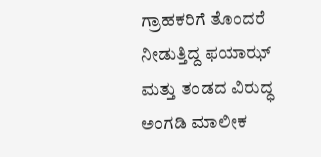ಗ್ರಾಹಕರಿಗೆ ತೊಂದರೆ ನೀಡುತ್ತಿದ್ದ ಫಯಾಝ್ ಮತ್ತು ತಂಡದ ವಿರುದ್ಧ ಅಂಗಡಿ ಮಾಲೀಕ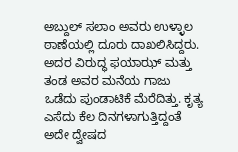ಅಬ್ದುಲ್ ಸಲಾಂ ಅವರು ಉಳ್ಳಾಲ ಠಾಣೆಯಲ್ಲಿ ದೂರು ದಾಖಲಿಸಿದ್ದರು. ಅದರ ವಿರುದ್ಧ ಫಯಾಝ್ ಮತ್ತು ತಂಡ ಅವರ ಮನೆಯ ಗಾಜು ಒಡೆದು ಪುಂಡಾಟಿಕೆ ಮೆರೆದಿತ್ತು. ಕೃತ್ಯ ಎಸೆದು ಕೆಲ ದಿನಗಳಾಗುತ್ತಿದ್ದಂತೆ ಅದೇ ದ್ವೇಷದ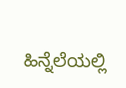ಹಿನ್ನೆಲೆಯಲ್ಲಿ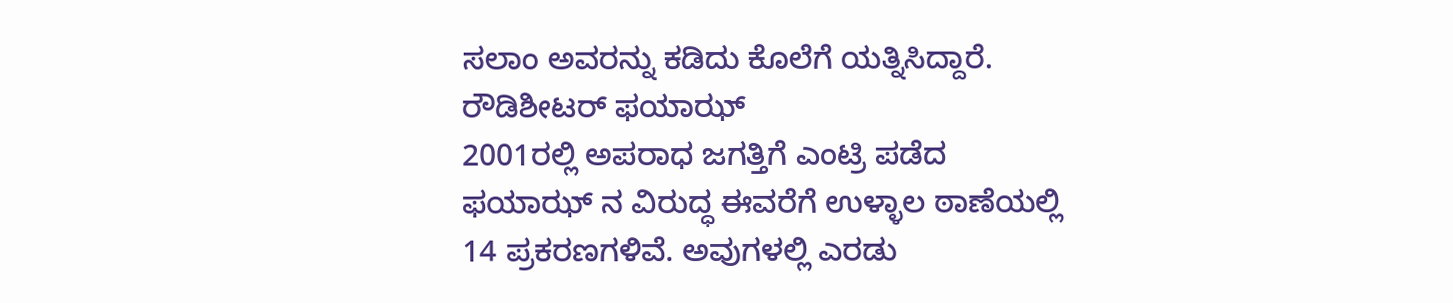ಸಲಾಂ ಅವರನ್ನು ಕಡಿದು ಕೊಲೆಗೆ ಯತ್ನಿಸಿದ್ದಾರೆ.
ರೌಡಿಶೀಟರ್ ಫಯಾಝ್
2001ರಲ್ಲಿ ಅಪರಾಧ ಜಗತ್ತಿಗೆ ಎಂಟ್ರಿ ಪಡೆದ ಫಯಾಝ್ ನ ವಿರುದ್ಧ ಈವರೆಗೆ ಉಳ್ಳಾಲ ಠಾಣೆಯಲ್ಲಿ 14 ಪ್ರಕರಣಗಳಿವೆ. ಅವುಗಳಲ್ಲಿ ಎರಡು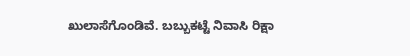ಖುಲಾಸೆಗೊಂಡಿವೆ. ಬಬ್ಬುಕಟ್ಟೆ ನಿವಾಸಿ ರಿಕ್ಷಾ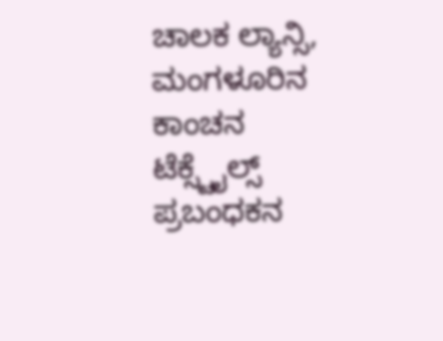ಚಾಲಕ ಲ್ಯಾನ್ಸಿ, ಮಂಗಳೂರಿನ ಕಾಂಚನ ಟೆಕ್ಸ್ಟೈಲ್ಸ್ ಪ್ರಬಂಧಕನ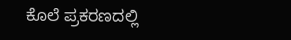ಕೊಲೆ ಪ್ರಕರಣದಲ್ಲಿ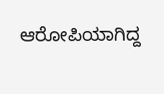ಆರೋಪಿಯಾಗಿದ್ದ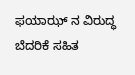ಫಯಾಝ್ ನ ವಿರುದ್ಧ ಬೆದರಿಕೆ ಸಹಿತ